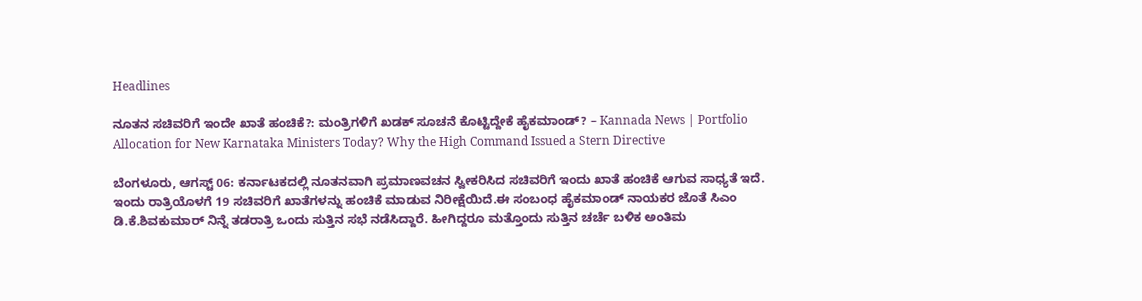Headlines

ನೂತನ ಸಚಿವರಿಗೆ ಇಂದೇ ಖಾತೆ ಹಂಚಿಕೆ?: ಮಂತ್ರಿಗಳಿಗೆ ಖಡಕ್ ಸೂಚನೆ ಕೊಟ್ಟಿದ್ದೇಕೆ ಹೈಕಮಾಂಡ್? – Kannada News | Portfolio Allocation for New Karnataka Ministers Today? Why the High Command Issued a Stern Directive

ಬೆಂಗಳೂರು, ಆಗಸ್ಟ್ 06: ಕರ್ನಾಟಕದಲ್ಲಿ ನೂತನವಾಗಿ ಪ್ರಮಾಣವಚನ ಸ್ವೀಕರಿಸಿದ ಸಚಿವರಿಗೆ ಇಂದು ಖಾತೆ ಹಂಚಿಕೆ ಆಗುವ ಸಾಧ್ಯತೆ ಇದೆ. ಇಂದು ರಾತ್ರಿಯೊಳಗೆ 19 ಸಚಿವರಿಗೆ ಖಾತೆಗಳನ್ನು ಹಂಚಿಕೆ ಮಾಡುವ ನಿರೀಕ್ಷೆಯಿದೆ.ಈ ಸಂಬಂಧ ಹೈಕಮಾಂಡ್ ನಾಯಕರ ಜೊತೆ ಸಿಎಂ ಡಿ.ಕೆ.ಶಿವಕುಮಾರ್ ನಿನ್ನೆ ತಡರಾತ್ರಿ ಒಂದು ಸುತ್ತಿನ ಸಭೆ ನಡೆಸಿದ್ದಾರೆ. ಹೀಗಿದ್ದರೂ ಮತ್ತೊಂದು ಸುತ್ತಿನ ಚರ್ಚೆ ಬಳಿಕ ಅಂತಿಮ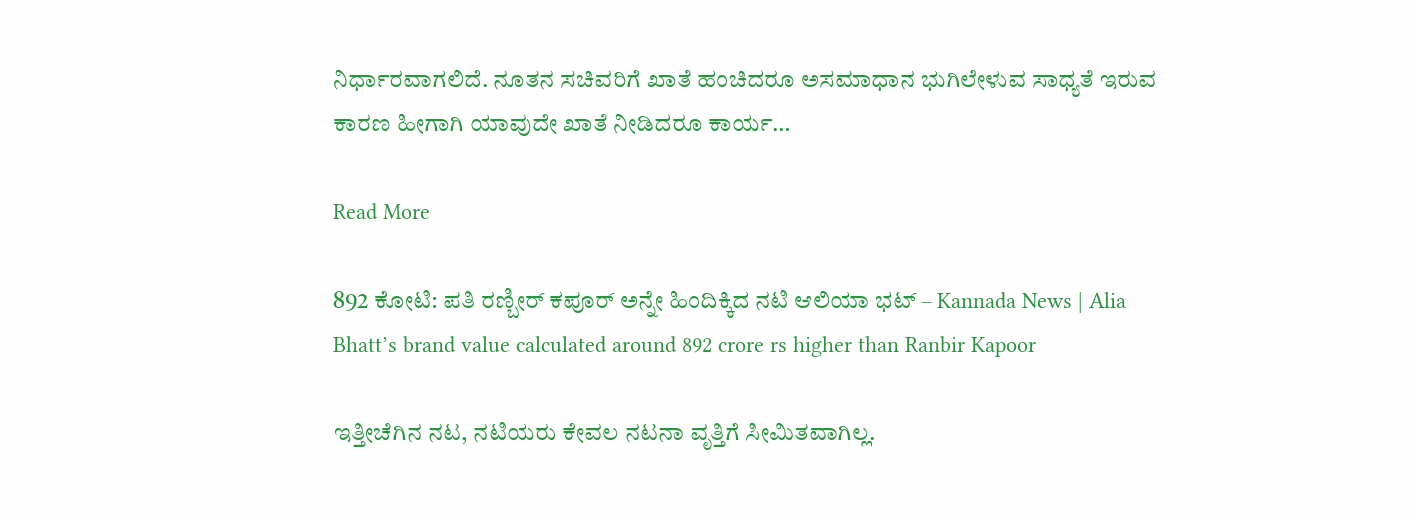ನಿರ್ಧಾರವಾಗಲಿದೆ. ನೂತನ ಸಚಿವರಿಗೆ ಖಾತೆ ಹಂಚಿದರೂ ಅಸಮಾಧಾನ ಭುಗಿಲೇಳುವ ಸಾಧ್ಯತೆ ಇರುವ ಕಾರಣ ಹೀಗಾಗಿ ಯಾವುದೇ ಖಾತೆ ನೀಡಿದರೂ ಕಾರ್ಯ…

Read More

892 ಕೋಟಿ: ಪತಿ ರಣ್ಬೀರ್ ಕಪೂರ್ ಅನ್ನೇ ಹಿಂದಿಕ್ಕಿದ ನಟಿ ಆಲಿಯಾ ಭಟ್ – Kannada News | Alia Bhatt’s brand value calculated around 892 crore rs higher than Ranbir Kapoor

ಇತ್ತೀಚೆಗಿನ ನಟ, ನಟಿಯರು ಕೇವಲ ನಟನಾ ವೃತ್ತಿಗೆ ಸೀಮಿತವಾಗಿಲ್ಲ.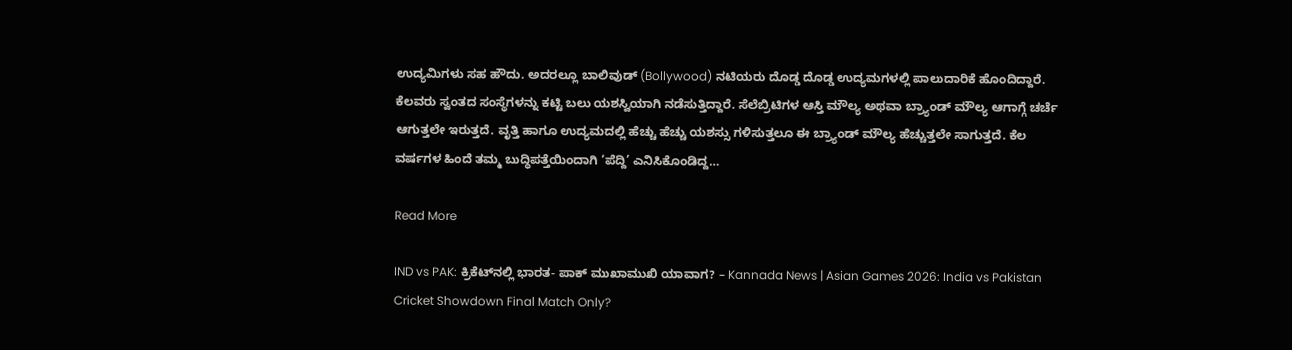ಉದ್ಯಮಿಗಳು ಸಹ ಹೌದು. ಅದರಲ್ಲೂ ಬಾಲಿವುಡ್ (Bollywood) ನಟಿಯರು ದೊಡ್ಡ ದೊಡ್ಡ ಉದ್ಯಮಗಳಲ್ಲಿ ಪಾಲುದಾರಿಕೆ ಹೊಂದಿದ್ದಾರೆ. ಕೆಲವರು ಸ್ವಂತದ ಸಂಸ್ಥೆಗಳನ್ನು ಕಟ್ಟಿ ಬಲು ಯಶಸ್ವಿಯಾಗಿ ನಡೆಸುತ್ತಿದ್ದಾರೆ. ಸೆಲೆಬ್ರಿಟಿಗಳ ಆಸ್ತಿ ಮೌಲ್ಯ ಅಥವಾ ಬ್ರ್ಯಾಂಡ್ ಮೌಲ್ಯ ಆಗಾಗ್ಗೆ ಚರ್ಚೆ ಆಗುತ್ತಲೇ ಇರುತ್ತದೆ. ವೃತ್ತಿ ಹಾಗೂ ಉದ್ಯಮದಲ್ಲಿ ಹೆಚ್ಚು ಹೆಚ್ಚು ಯಶಸ್ಸು ಗಳಿಸುತ್ತಲೂ ಈ ಬ್ರ್ಯಾಂಡ್ ಮೌಲ್ಯ ಹೆಚ್ಚುತ್ತಲೇ ಸಾಗುತ್ತದೆ. ಕೆಲ ವರ್ಷಗಳ ಹಿಂದೆ ತಮ್ಮ ಬುದ್ಧಿಪತ್ತೆಯಿಂದಾಗಿ ‘ಪೆದ್ದಿ’ ಎನಿಸಿಕೊಂಡಿದ್ದ…

Read More

IND vs PAK: ಕ್ರಿಕೆಟ್‌ನಲ್ಲಿ ಭಾರತ- ಪಾಕ್ ಮುಖಾಮುಖಿ ಯಾವಾಗ? – Kannada News | Asian Games 2026: India vs Pakistan Cricket Showdown Final Match Only?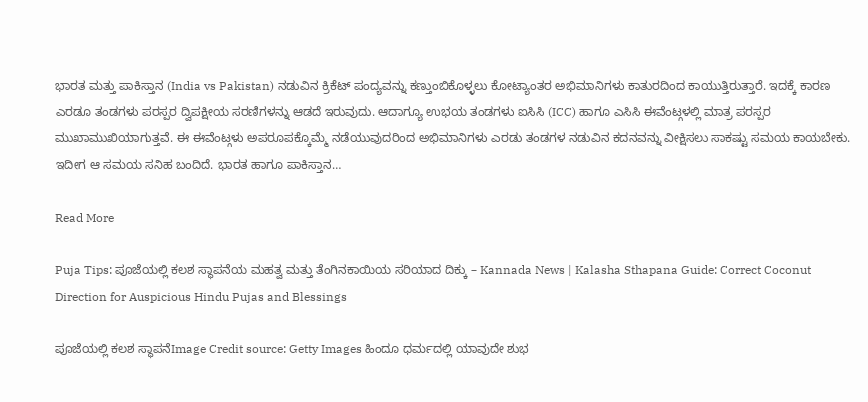ಭಾರತ ಮತ್ತು ಪಾಕಿಸ್ತಾನ (India vs Pakistan) ನಡುವಿನ ಕ್ರಿಕೆಟ್ ಪಂದ್ಯವನ್ನು ಕಣ್ತುಂಬಿಕೊಳ್ಳಲು ಕೋಟ್ಯಾಂತರ ಅಭಿಮಾನಿಗಳು ಕಾತುರದಿಂದ ಕಾಯುತ್ತಿರುತ್ತಾರೆ. ಇದಕ್ಕೆ ಕಾರಣ ಎರಡೂ ತಂಡಗಳು ಪರಸ್ಪರ ದ್ವಿಪಕ್ಷೀಯ ಸರಣಿಗಳನ್ನು ಆಡದೆ ಇರುವುದು. ಆದಾಗ್ಯೂ ಉಭಯ ತಂಡಗಳು ಐಸಿಸಿ (ICC) ಹಾಗೂ ಎಸಿಸಿ ಈವೆಂಟ್ಗಳಲ್ಲಿ ಮಾತ್ರ ಪರಸ್ಪರ ಮುಖಾಮುಖಿಯಾಗುತ್ತವೆ. ಈ ಈವೆಂಟ್ಗಳು ಅಪರೂಪಕ್ಕೊಮ್ಮೆ ನಡೆಯುವುದರಿಂದ ಅಭಿಮಾನಿಗಳು ಎರಡು ತಂಡಗಳ ನಡುವಿನ ಕದನವನ್ನು ವೀಕ್ಷಿಸಲು ಸಾಕಷ್ಟು ಸಮಯ ಕಾಯಬೇಕು. ಇದೀಗ ಆ ಸಮಯ ಸನಿಹ ಬಂದಿದೆ. ಭಾರತ ಹಾಗೂ ಪಾಕಿಸ್ತಾನ…

Read More

Puja Tips: ಪೂಜೆಯಲ್ಲಿ ಕಲಶ ಸ್ಥಾಪನೆಯ ಮಹತ್ವ ಮತ್ತು ತೆಂಗಿನಕಾಯಿಯ ಸರಿಯಾದ ದಿಕ್ಕು – Kannada News | Kalasha Sthapana Guide: Correct Coconut Direction for Auspicious Hindu Pujas and Blessings

ಪೂಜೆಯಲ್ಲಿ ಕಲಶ ಸ್ಥಾಪನೆImage Credit source: Getty Images ಹಿಂದೂ ಧರ್ಮದಲ್ಲಿ ಯಾವುದೇ ಶುಭ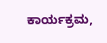ಕಾರ್ಯಕ್ರಮ,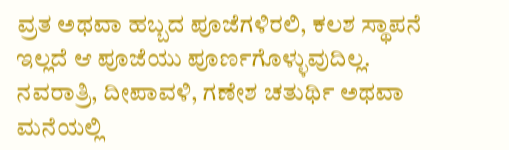ವ್ರತ ಅಥವಾ ಹಬ್ಬದ ಪೂಜೆಗಳಿರಲಿ, ಕಲಶ ಸ್ಥಾಪನೆ ಇಲ್ಲದೆ ಆ ಪೂಜೆಯು ಪೂರ್ಣಗೊಳ್ಳುವುದಿಲ್ಲ. ನವರಾತ್ರಿ, ದೀಪಾವಳಿ, ಗಣೇಶ ಚತುರ್ಥಿ ಅಥವಾ ಮನೆಯಲ್ಲಿ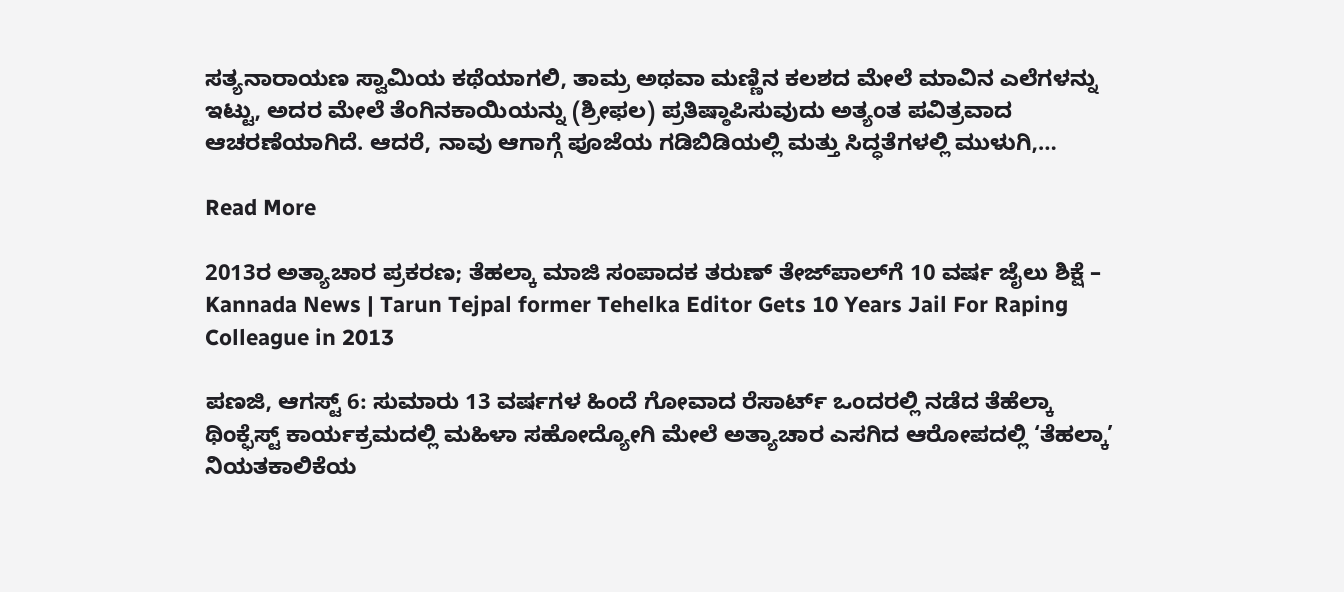ಸತ್ಯನಾರಾಯಣ ಸ್ವಾಮಿಯ ಕಥೆಯಾಗಲಿ, ತಾಮ್ರ ಅಥವಾ ಮಣ್ಣಿನ ಕಲಶದ ಮೇಲೆ ಮಾವಿನ ಎಲೆಗಳನ್ನು ಇಟ್ಟು, ಅದರ ಮೇಲೆ ತೆಂಗಿನಕಾಯಿಯನ್ನು (ಶ್ರೀಫಲ) ಪ್ರತಿಷ್ಠಾಪಿಸುವುದು ಅತ್ಯಂತ ಪವಿತ್ರವಾದ ಆಚರಣೆಯಾಗಿದೆ. ಆದರೆ, ನಾವು ಆಗಾಗ್ಗೆ ಪೂಜೆಯ ಗಡಿಬಿಡಿಯಲ್ಲಿ ಮತ್ತು ಸಿದ್ಧತೆಗಳಲ್ಲಿ ಮುಳುಗಿ,…

Read More

2013ರ ಅತ್ಯಾಚಾರ ಪ್ರಕರಣ; ತೆಹಲ್ಕಾ ಮಾಜಿ ಸಂಪಾದಕ ತರುಣ್ ತೇಜ್‌ಪಾಲ್‌ಗೆ 10 ವರ್ಷ ಜೈಲು ಶಿಕ್ಷೆ – Kannada News | Tarun Tejpal former Tehelka Editor Gets 10 Years Jail For Raping Colleague in 2013

ಪಣಜಿ, ಆಗಸ್ಟ್ 6: ಸುಮಾರು 13 ವರ್ಷಗಳ ಹಿಂದೆ ಗೋವಾದ ರೆಸಾರ್ಟ್‌ ಒಂದರಲ್ಲಿ ನಡೆದ ತೆಹೆಲ್ಕಾ ಥಿಂಕ್ಫೆಸ್ಟ್ ಕಾರ್ಯಕ್ರಮದಲ್ಲಿ ಮಹಿಳಾ ಸಹೋದ್ಯೋಗಿ ಮೇಲೆ ಅತ್ಯಾಚಾರ ಎಸಗಿದ ಆರೋಪದಲ್ಲಿ ‘ತೆಹಲ್ಕಾ’ ನಿಯತಕಾಲಿಕೆಯ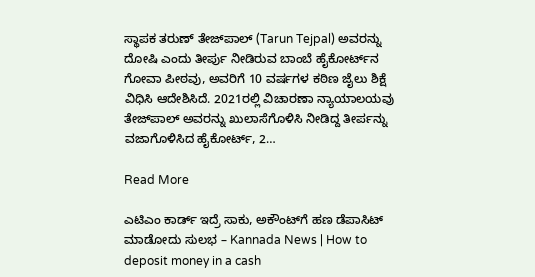ಸ್ಥಾಪಕ ತರುಣ್ ತೇಜ್‌ಪಾಲ್ (Tarun Tejpal) ಅವರನ್ನು ದೋಷಿ ಎಂದು ತೀರ್ಪು ನೀಡಿರುವ ಬಾಂಬೆ ಹೈಕೋರ್ಟ್‌ನ ಗೋವಾ ಪೀಠವು, ಅವರಿಗೆ 10 ವರ್ಷಗಳ ಕಠಿಣ ಜೈಲು ಶಿಕ್ಷೆ ವಿಧಿಸಿ ಆದೇಶಿಸಿದೆ. 2021ರಲ್ಲಿ ವಿಚಾರಣಾ ನ್ಯಾಯಾಲಯವು ತೇಜ್‌ಪಾಲ್ ಅವರನ್ನು ಖುಲಾಸೆಗೊಳಿಸಿ ನೀಡಿದ್ದ ತೀರ್ಪನ್ನು ವಜಾಗೊಳಿಸಿದ ಹೈಕೋರ್ಟ್, 2…

Read More

ಎಟಿಎಂ ಕಾರ್ಡ್‌ ಇದ್ರೆ ಸಾಕು, ಅಕೌಂಟ್‌ಗೆ ಹಣ ಡೆಪಾಸಿಟ್ ಮಾಡೋದು ಸುಲಭ – Kannada News | How to deposit money in a cash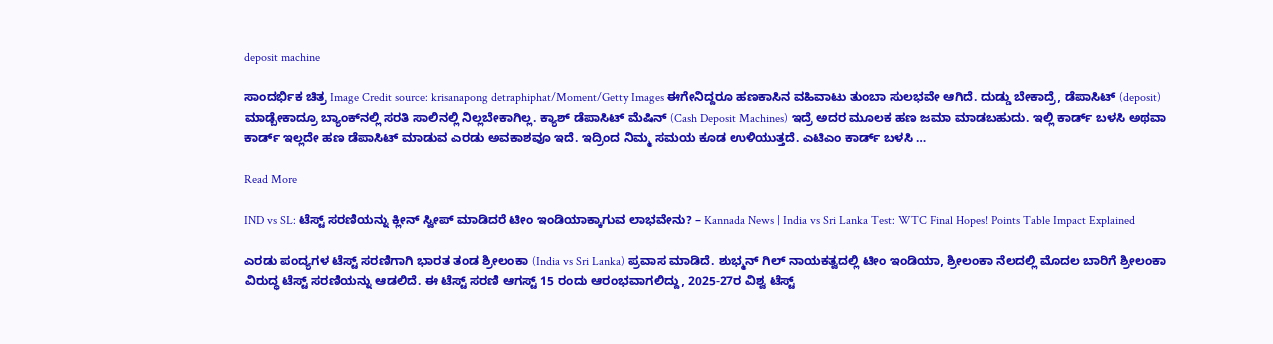deposit machine

ಸಾಂದರ್ಭಿಕ ಚಿತ್ರ Image Credit source: krisanapong detraphiphat/Moment/Getty Images ಈಗೇನಿದ್ದರೂ ಹಣಕಾಸಿನ ವಹಿವಾಟು ತುಂಬಾ ಸುಲಭವೇ ಆಗಿದೆ. ದುಡ್ಡು ಬೇಕಾದ್ರೆ, ಡೆಪಾಸಿಟ್ (deposit) ಮಾಡ್ಬೇಕಾದ್ರೂ ಬ್ಯಾಂಕ್‌ನಲ್ಲಿ ಸರತಿ ಸಾಲಿನಲ್ಲಿ ನಿಲ್ಲಬೇಕಾಗಿಲ್ಲ. ಕ್ಯಾಶ್ ಡೆಪಾಸಿಟ್ ಮೆಷಿನ್ (Cash Deposit Machines) ಇದ್ರೆ ಅದರ ಮೂಲಕ ಹಣ ಜಮಾ ಮಾಡಬಹುದು. ಇಲ್ಲಿ ಕಾರ್ಡ್ ಬಳಸಿ ಅಥವಾ ಕಾರ್ಡ್ ಇಲ್ಲದೇ ಹಣ ಡೆಪಾಸಿಟ್ ಮಾಡುವ ಎರಡು ಅವಕಾಶವೂ ಇದೆ. ಇದ್ರಿಂದ ನಿಮ್ಮ ಸಮಯ ಕೂಡ ಉಳಿಯುತ್ತದೆ. ಎಟಿಎಂ ಕಾರ್ಡ್ ಬಳಸಿ …

Read More

IND vs SL: ಟೆಸ್ಟ್ ಸರಣಿಯನ್ನು ಕ್ಲೀನ್ ಸ್ವೀಪ್ ಮಾಡಿದರೆ ಟೀಂ ಇಂಡಿಯಾಕ್ಕಾಗುವ ಲಾಭವೇನು? – Kannada News | India vs Sri Lanka Test: WTC Final Hopes! Points Table Impact Explained

ಎರಡು ಪಂದ್ಯಗಳ ಟೆಸ್ಟ್ ಸರಣಿಗಾಗಿ ಭಾರತ ತಂಡ ಶ್ರೀಲಂಕಾ (India vs Sri Lanka) ಪ್ರವಾಸ ಮಾಡಿದೆ. ಶುಭ್ಮನ್ ಗಿಲ್ ನಾಯಕತ್ವದಲ್ಲಿ ಟೀಂ ಇಂಡಿಯಾ, ಶ್ರೀಲಂಕಾ ನೆಲದಲ್ಲಿ ಮೊದಲ ಬಾರಿಗೆ ಶ್ರೀಲಂಕಾ ವಿರುದ್ಧ ಟೆಸ್ಟ್ ಸರಣಿಯನ್ನು ಆಡಲಿದೆ. ಈ ಟೆಸ್ಟ್ ಸರಣಿ ಆಗಸ್ಟ್ 15 ರಂದು ಆರಂಭವಾಗಲಿದ್ದು, 2025-27ರ ವಿಶ್ವ ಟೆಸ್ಟ್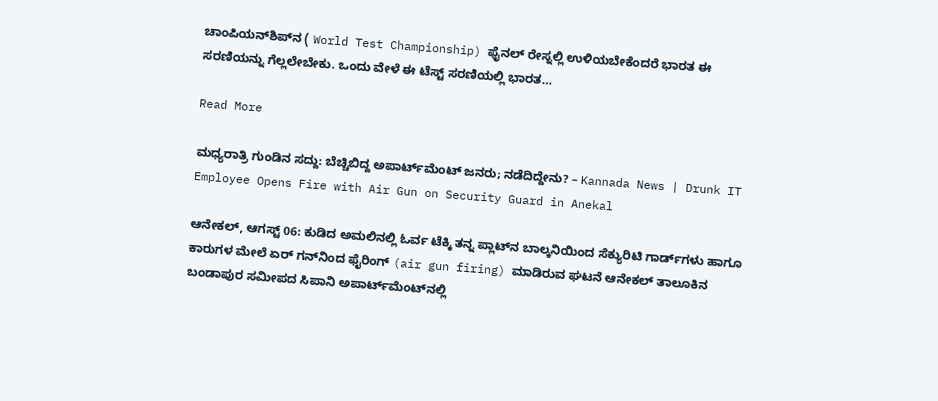ಚಾಂಪಿಯನ್‌ಶಿಪ್‌ನ ( World Test Championship) ಫೈನಲ್‌ ರೇಸ್ನಲ್ಲಿ ಉಳಿಯಬೇಕೆಂದರೆ ಭಾರತ ಈ ಸರಣಿಯನ್ನು ಗೆಲ್ಲಲೇಬೇಕು. ಒಂದು ವೇಳೆ ಈ ಟೆಸ್ಟ್ ಸರಣಿಯಲ್ಲಿ ಭಾರತ…

Read More

ಮಧ್ಯರಾತ್ರಿ ಗುಂಡಿನ ಸದ್ದು: ಬೆಚ್ಚಿಬಿದ್ದ ಅಪಾರ್ಟ್‌ಮೆಂಟ್‌ ಜನರು; ನಡೆದಿದ್ದೇನು? – Kannada News | Drunk IT Employee Opens Fire with Air Gun on Security Guard in Anekal

ಆನೇಕಲ್, ಆಗಸ್ಟ್ 06: ಕುಡಿದ ಅಮಲಿನಲ್ಲಿ ಓರ್ವ ಟೆಕ್ಕಿ ತನ್ನ ಪ್ಲಾಟ್‌ನ ಬಾಲ್ಕನಿಯಿಂದ ಸೆಕ್ಯುರಿಟಿ ಗಾರ್ಡ್‌ಗಳು ಹಾಗೂ ಕಾರುಗಳ ಮೇಲೆ ಏರ್ ಗನ್‌ನಿಂದ ಫೈರಿಂಗ್ (air gun firing) ಮಾಡಿರುವ ಘಟನೆ ಆನೇಕಲ್ ತಾಲೂಕಿನ ಬಂಡಾಪುರ ಸಮೀಪದ ಸಿಪಾನಿ ಅಪಾರ್ಟ್‌ಮೆಂಟ್‌ನಲ್ಲಿ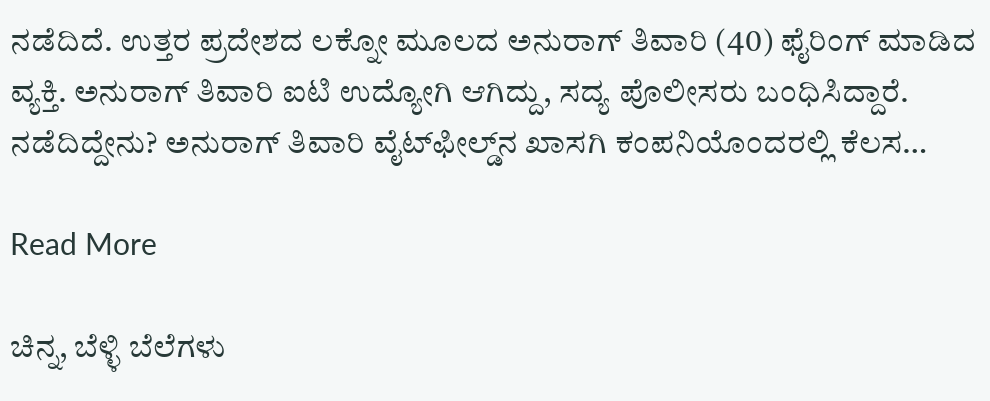ನಡೆದಿದೆ. ಉತ್ತರ ಪ್ರದೇಶದ ಲಕ್ನೋ ಮೂಲದ ಅನುರಾಗ್ ತಿವಾರಿ (40) ಫೈರಿಂಗ್ ಮಾಡಿದ ವ್ಯಕ್ತಿ. ಅನುರಾಗ್ ತಿವಾರಿ ಐಟಿ ಉದ್ಯೋಗಿ ಆಗಿದ್ದು, ಸದ್ಯ ಪೊಲೀಸರು ಬಂಧಿಸಿದ್ದಾರೆ. ನಡೆದಿದ್ದೇನು? ಅನುರಾಗ್ ತಿವಾರಿ ವೈಟ್‌ಫೀಲ್ಡ್‌ನ ಖಾಸಗಿ ಕಂಪನಿಯೊಂದರಲ್ಲಿ ಕೆಲಸ…

Read More

ಚಿನ್ನ, ಬೆಳ್ಳಿ ಬೆಲೆಗಳು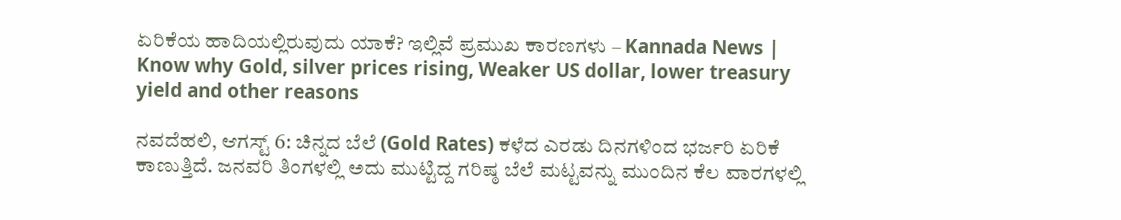ಏರಿಕೆಯ ಹಾದಿಯಲ್ಲಿರುವುದು ಯಾಕೆ? ಇಲ್ಲಿವೆ ಪ್ರಮುಖ ಕಾರಣಗಳು – Kannada News | Know why Gold, silver prices rising, Weaker US dollar, lower treasury yield and other reasons

ನವದೆಹಲಿ, ಆಗಸ್ಟ್ 6: ಚಿನ್ನದ ಬೆಲೆ (Gold Rates) ಕಳೆದ ಎರಡು ದಿನಗಳಿಂದ ಭರ್ಜರಿ ಏರಿಕೆ ಕಾಣುತ್ತಿದೆ. ಜನವರಿ ತಿಂಗಳಲ್ಲಿ ಅದು ಮುಟ್ಟಿದ್ದ ಗರಿಷ್ಠ ಬೆಲೆ ಮಟ್ಟವನ್ನು ಮುಂದಿನ ಕೆಲ ವಾರಗಳಲ್ಲಿ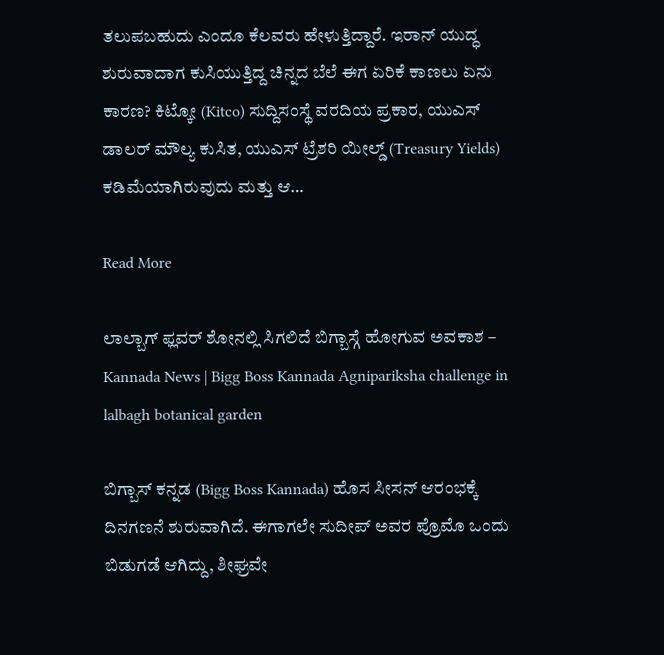ತಲುಪಬಹುದು ಎಂದೂ ಕೆಲವರು ಹೇಳುತ್ತಿದ್ದಾರೆ. ಇರಾನ್ ಯುದ್ಧ ಶುರುವಾದಾಗ ಕುಸಿಯುತ್ತಿದ್ದ ಚಿನ್ನದ ಬೆಲೆ ಈಗ ಏರಿಕೆ ಕಾಣಲು ಏನು ಕಾರಣ? ಕಿಟ್ಕೋ (Kitco) ಸುದ್ದಿಸಂಸ್ಥೆ ವರದಿಯ ಪ್ರಕಾರ, ಯುಎಸ್ ಡಾಲರ್ ಮೌಲ್ಯ ಕುಸಿತ, ಯುಎಸ್ ಟ್ರೆಶರಿ ಯೀಲ್ಡ್ (Treasury Yields) ಕಡಿಮೆಯಾಗಿರುವುದು ಮತ್ತು ಆ…

Read More

ಲಾಲ್ಬಾಗ್ ಫ್ಲವರ್ ಶೋನಲ್ಲಿ ಸಿಗಲಿದೆ ಬಿಗ್ಬಾಸ್ಗೆ ಹೋಗುವ ಅವಕಾಶ – Kannada News | Bigg Boss Kannada Agnipariksha challenge in lalbagh botanical garden

ಬಿಗ್ಬಾಸ್ ಕನ್ನಡ (Bigg Boss Kannada) ಹೊಸ ಸೀಸನ್ ಆರಂಭಕ್ಕೆ ದಿನಗಣನೆ ಶುರುವಾಗಿದೆ. ಈಗಾಗಲೇ ಸುದೀಪ್ ಅವರ ಪ್ರೊಮೊ ಒಂದು ಬಿಡುಗಡೆ ಆಗಿದ್ದು, ಶೀಘ್ರವೇ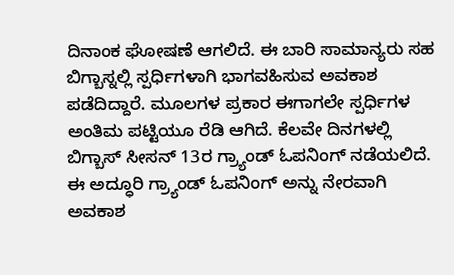ದಿನಾಂಕ ಘೋಷಣೆ ಆಗಲಿದೆ. ಈ ಬಾರಿ ಸಾಮಾನ್ಯರು ಸಹ ಬಿಗ್ಬಾಸ್ನಲ್ಲಿ ಸ್ಪರ್ಧಿಗಳಾಗಿ ಭಾಗವಹಿಸುವ ಅವಕಾಶ ಪಡೆದಿದ್ದಾರೆ. ಮೂಲಗಳ ಪ್ರಕಾರ ಈಗಾಗಲೇ ಸ್ಪರ್ಧಿಗಳ ಅಂತಿಮ ಪಟ್ಟಿಯೂ ರೆಡಿ ಆಗಿದೆ. ಕೆಲವೇ ದಿನಗಳಲ್ಲಿ ಬಿಗ್ಬಾಸ್ ಸೀಸನ್ 13ರ ಗ್ರ್ಯಾಂಡ್ ಓಪನಿಂಗ್ ನಡೆಯಲಿದೆ. ಈ ಅದ್ಧೂರಿ ಗ್ರ್ಯಾಂಡ್ ಓಪನಿಂಗ್ ಅನ್ನು ನೇರವಾಗಿ ಅವಕಾಶ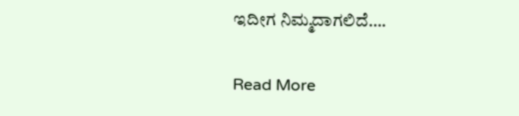ಇದೀಗ ನಿಮ್ಮದಾಗಲಿದೆ….

Read More